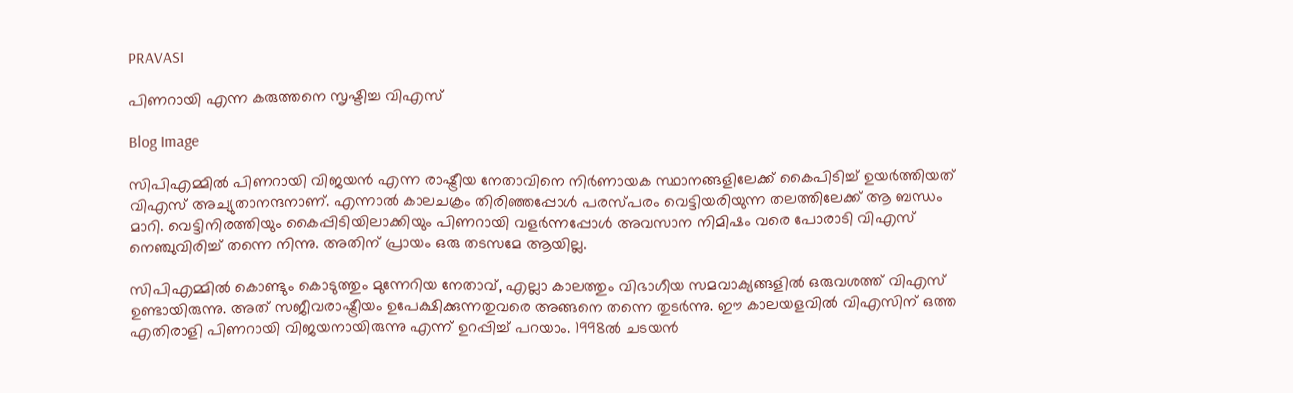PRAVASI

പിണറായി എന്ന കരുത്തനെ സൃഷ്ടിച്ച വിഎസ്

Blog Image

സിപിഎമ്മില്‍ പിണറായി വിജയന്‍ എന്ന രാഷ്ട്രീയ നേതാവിനെ നിര്‍ണായക സ്ഥാനങ്ങളിലേക്ക് കൈപിടിച്ച് ഉയര്‍ത്തിയത് വിഎസ് അച്യുതാനന്ദനാണ്. എന്നാല്‍ കാലചക്രം തിരിഞ്ഞപ്പോള്‍ പരസ്പരം വെട്ടിയരിയുന്ന തലത്തിലേക്ക് ആ ബന്ധം മാറി. വെട്ടിനിരത്തിയും കൈപ്പിടിയിലാക്കിയും പിണറായി വളര്‍ന്നപ്പോള്‍ അവസാന നിമിഷം വരെ പോരാടി വിഎസ് നെഞ്ചുവിരിച്ച് തന്നെ നിന്നു. അതിന് പ്രായം ഒരു തടസമേ ആയില്ല.

സിപിഎമ്മില്‍ കൊണ്ടും കൊടുത്തും മുന്നേറിയ നേതാവ്, എല്ലാ കാലത്തും വിഭാഗീയ സമവാക്യങ്ങളില്‍ ഒരുവശത്ത് വിഎസ് ഉണ്ടായിരുന്നു. അത് സജീവരാഷ്ട്രീയം ഉപേക്ഷിക്കുന്നതുവരെ അങ്ങനെ തന്നെ തുടര്‍ന്നു. ഈ കാലയളവില്‍ വിഎസിന് ഒത്ത എതിരാളി പിണറായി വിജയനായിരുന്നു എന്ന് ഉറപ്പിച്ച് പറയാം. 1998ല്‍ ചടയന്‍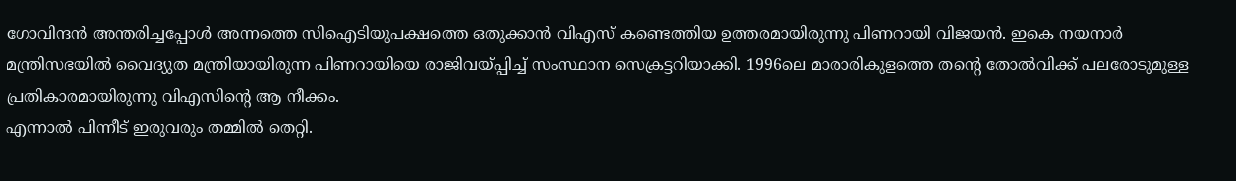ഗോവിന്ദന്‍ അന്തരിച്ചപ്പോള്‍ അന്നത്തെ സിഐടിയുപക്ഷത്തെ ഒതുക്കാന്‍ വിഎസ് കണ്ടെത്തിയ ഉത്തരമായിരുന്നു പിണറായി വിജയന്‍. ഇകെ നയനാര്‍ മന്ത്രിസഭയില്‍ വൈദ്യുത മന്ത്രിയായിരുന്ന പിണറായിയെ രാജിവയ്പ്പിച്ച് സംസ്ഥാന സെക്രട്ടറിയാക്കി. 1996ലെ മാരാരികുളത്തെ തന്റെ തോല്‍വിക്ക് പലരോടുമുള്ള പ്രതികാരമായിരുന്നു വിഎസിന്റെ ആ നീക്കം.
എന്നാല്‍ പിന്നീട് ഇരുവരും തമ്മില്‍ തെറ്റി.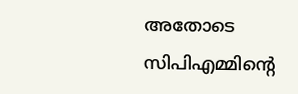അതോടെ സിപിഎമ്മിന്റെ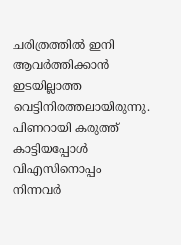ചരിത്രത്തില്‍ ഇനി ആവര്‍ത്തിക്കാന്‍ ഇടയില്ലാത്ത വെട്ടിനിരത്തലായിരുന്നു. പിണറായി കരുത്ത് കാട്ടിയപ്പോള്‍ വിഎസിനൊപ്പം നിന്നവര്‍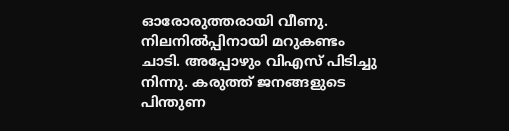ഓരോരുത്തരായി വീണു. നിലനില്‍പ്പിനായി മറുകണ്ടം ചാടി. അപ്പോഴും വിഎസ് പിടിച്ചു നിന്നു. കരുത്ത് ജനങ്ങളുടെ പിന്തുണ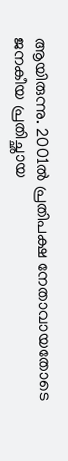ആയിരുന്നു. 2001ല്‍ പ്രതിപക്ഷ നേതാവായതോടെ ജനകീയ പ്രതിച്ഛായ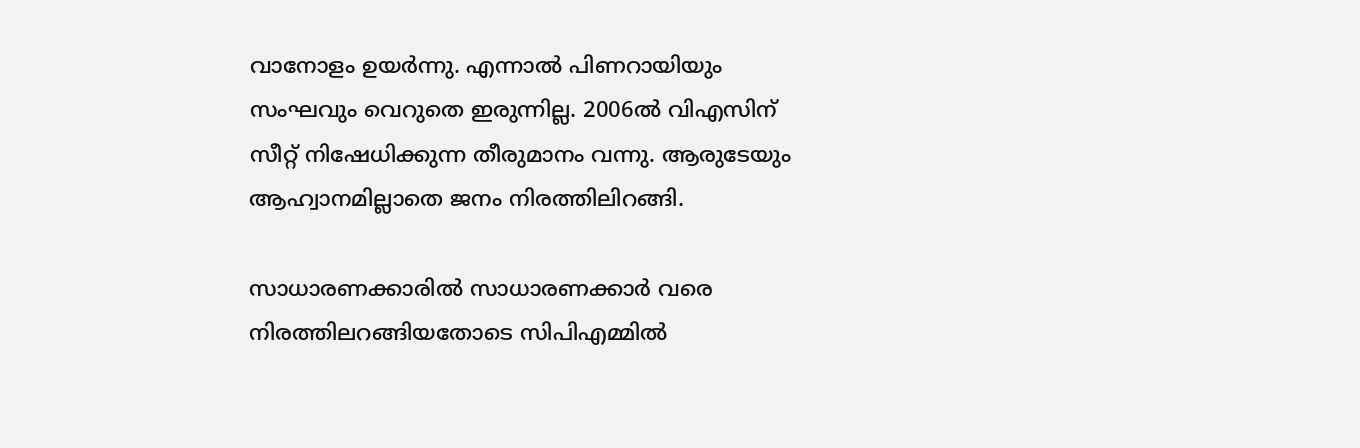വാനോളം ഉയര്‍ന്നു. എന്നാല്‍ പിണറായിയും സംഘവും വെറുതെ ഇരുന്നില്ല. 2006ല്‍ വിഎസിന് സീറ്റ് നിഷേധിക്കുന്ന തീരുമാനം വന്നു. ആരുടേയും ആഹ്വാനമില്ലാതെ ജനം നിരത്തിലിറങ്ങി.

സാധാരണക്കാരില്‍ സാധാരണക്കാര്‍ വരെ നിരത്തിലറങ്ങിയതോടെ സിപിഎമ്മില്‍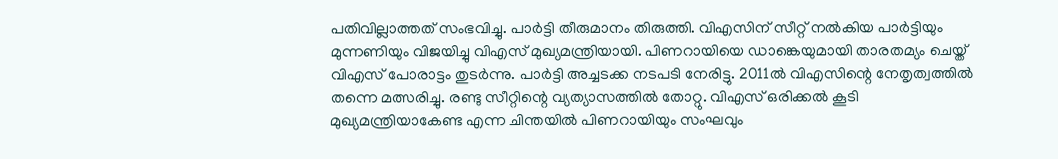പതിവില്ലാത്തത് സംഭവിച്ചു. പാര്‍ട്ടി തീരുമാനം തിരുത്തി. വിഎസിന് സീറ്റ് നല്‍കിയ പാര്‍ട്ടിയും മുന്നണിയും വിജയിച്ചു വിഎസ് മുഖ്യമന്ത്രിയായി. പിണറായിയെ ഡാങ്കെയുമായി താരതമ്യം ചെയ്ത് വിഎസ് പോരാട്ടം തുടര്‍ന്നു. പാര്‍ട്ടി അച്ചടക്ക നടപടി നേരിട്ടു. 2011ല്‍ വിഎസിന്റെ നേതൃത്വത്തില്‍ തന്നെ മത്സരിച്ചു. രണ്ടു സീറ്റിന്റെ വ്യത്യാസത്തില്‍ തോറ്റു. വിഎസ് ഒരിക്കല്‍ കൂടി മുഖ്യമന്ത്രിയാകേണ്ട എന്ന ചിന്തയില്‍ പിണറായിയും സംഘവും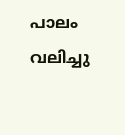പാലം വലിച്ചു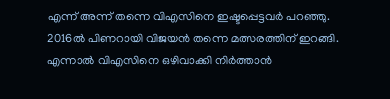എന്ന് അന്ന് തന്നെ വിഎസിനെ ഇഷ്ടപ്പെട്ടവര്‍ പറഞ്ഞു. 2016ല്‍ പിണറായി വിജയന്‍ തന്നെ മത്സരത്തിന് ഇറങ്ങി. എന്നാല്‍ വിഎസിനെ ഒഴിവാക്കി നിര്‍ത്താന്‍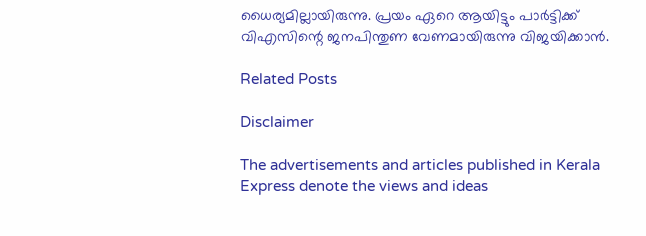ധൈര്യമില്ലായിരുന്നു. പ്രയം ഏറെ ആയിട്ടും പാര്‍ട്ടിക്ക് വിഎസിന്റെ ജനപിന്തുണ വേണമായിരുന്നു വിജയിക്കാന്‍.

Related Posts

Disclaimer

The advertisements and articles published in Kerala Express denote the views and ideas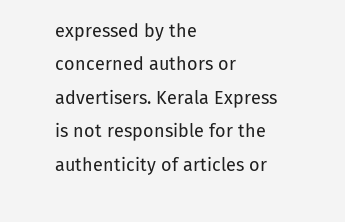expressed by the concerned authors or advertisers. Kerala Express is not responsible for the authenticity of articles or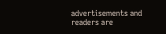advertisements and readers are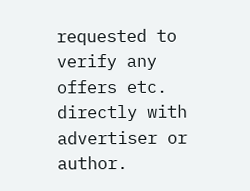requested to verify any offers etc. directly with advertiser or author.